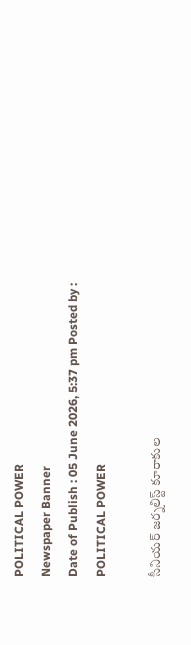POLITICAL POWER
Newspaper Banner
Date of Publish : 05 June 2026, 5:37 pm Posted by : POLITICAL POWER

సీనియర్ జర్నలిస్ట్ కూరాకుల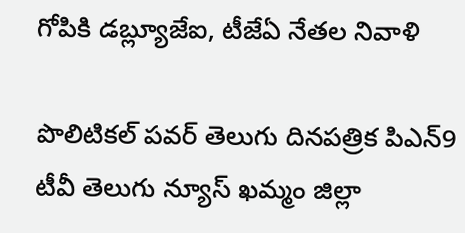గోపికి డబ్ల్యూజేఐ, టీజేఏ నేతల నివాళి

పొలిటికల్ పవర్ తెలుగు దినపత్రిక పిఎన్9 టీవీ తెలుగు న్యూస్ ఖమ్మం జిల్లా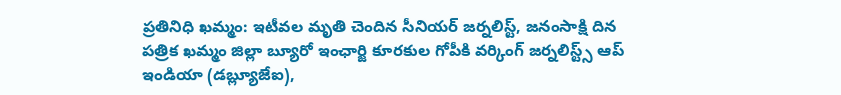ప్రతినిధి ఖమ్మం: ఇటీవల మృతి చెందిన సీనియర్ జర్నలిస్ట్, జనంసాక్షి దిన పత్రిక ఖమ్మం జిల్లా బ్యూరో ఇంఛార్జి కూరకుల గోపీకి వర్కింగ్ జర్నలిస్ట్స్ ఆప్ ఇండియా (డబ్ల్యూజేఐ),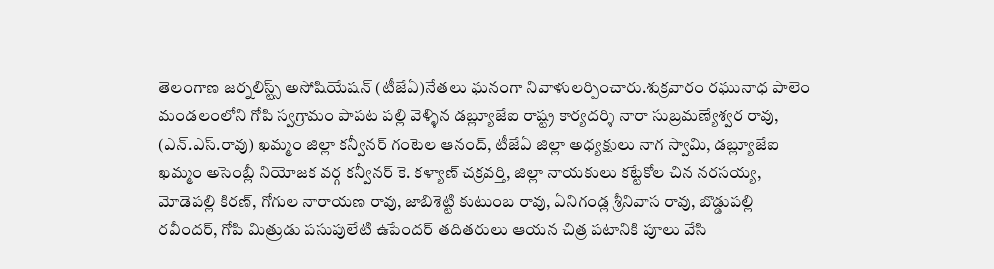తెలంగాణ జర్నలిస్ట్స్ అసోషియేషన్ (టీజేఏ)నేతలు ఘనంగా నివాళులర్పించారు.శుక్రవారం రఘునాధ పాలెం మండలంలోని గోపి స్వగ్రామం పాపట పల్లి వెళ్ళిన డబ్ల్యూజేఐ రాష్ట్ర కార్యదర్శి నారా సుబ్రమణ్యేశ్వర రావు, (ఎన్.ఎస్.రావు) ఖమ్మం జిల్లా కన్వీనర్ గంటెల ఆనంద్, టీజేఏ జిల్లా అధ్యక్షులు నాగ స్వామి, డబ్ల్యూజేఐ ఖమ్మం అసెంబ్లీ నియోజక వర్గ కన్వీనర్ కె. కళ్యాణ్ చక్రవర్తి, జిల్లా నాయకులు కట్టేకోల చిన నరసయ్య, మోడెపల్లి కిరణ్, గోగుల నారాయణ రావు, జాబిశెట్టి కుటుంబ రావు, ఏనిగండ్ల శ్రీనివాస రావు, బొడ్డుపల్లి రవీందర్, గోపి మిత్రుడు పసుపులేటి ఉపేందర్ తదితరులు ఆయన చిత్ర పటానికి పూలు వేసి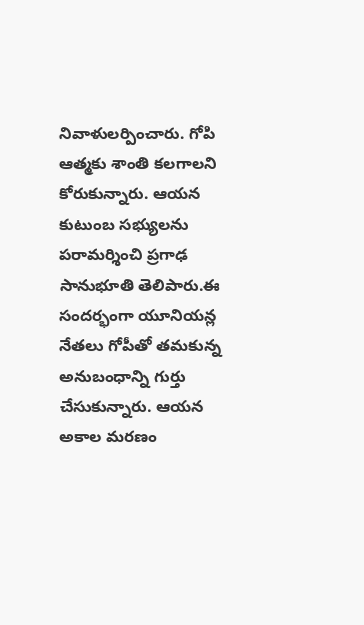నివాళులర్పించారు. గోపి ఆత్మకు శాంతి కలగాలని కోరుకున్నారు. ఆయన కుటుంబ సభ్యులను పరామర్శించి ప్రగాఢ సానుభూతి తెలిపారు.ఈ సందర్భంగా యూనియన్ల నేతలు గోపీతో తమకున్న అనుబంధాన్ని గుర్తు చేసుకున్నారు. ఆయన అకాల మరణం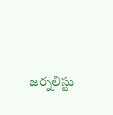జర్నలిస్టు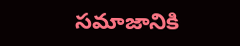సమాజానికి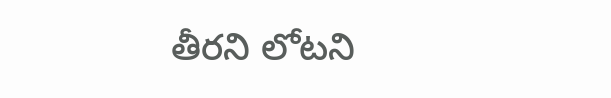తీరని లోటని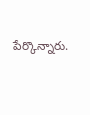పేర్కొన్నారు.